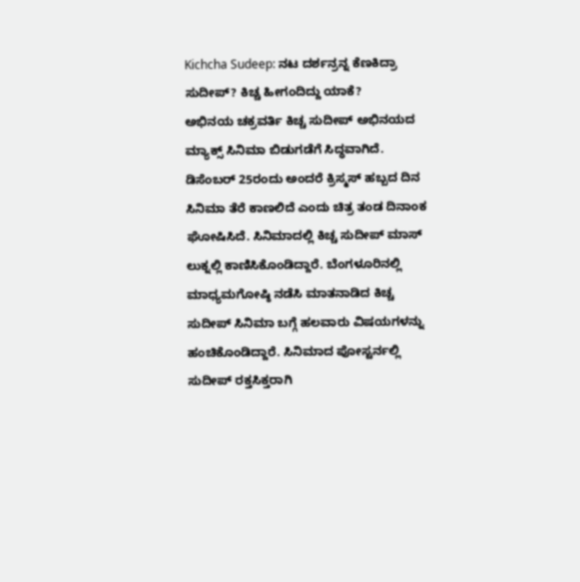Kichcha Sudeep: ನಟ ದರ್ಶನ್ರನ್ನ ಕೆಣಕಿದ್ರಾ ಸುದೀಪ್? ಕಿಚ್ಚ ಹೀಗಂದಿದ್ದು ಯಾಕೆ?
ಅಭಿನಯ ಚಕ್ರವರ್ತಿ ಕಿಚ್ಚ ಸುದೀಪ್ ಅಭಿನಯದ ಮ್ಯಾಕ್ಸ್ ಸಿನಿಮಾ ಬಿಡುಗಡೆಗೆ ಸಿದ್ಧವಾಗಿದೆ. ಡಿಸೆಂಬರ್ 25ರಂದು ಅಂದರೆ ಕ್ರಿಸ್ಮಸ್ ಹಬ್ಬದ ದಿನ ಸಿನಿಮಾ ತೆರೆ ಕಾಣಲಿದೆ ಎಂದು ಚಿತ್ರ ತಂಡ ದಿನಾಂಕ ಘೋಷಿಸಿದೆ. ಸಿನಿಮಾದಲ್ಲಿ ಕಿಚ್ಚ ಸುದೀಪ್ ಮಾಸ್ ಲುಕ್ನಲ್ಲಿ ಕಾಣಿಸಿಕೊಂಡಿದ್ದಾರೆ. ಬೆಂಗಳೂರಿನಲ್ಲಿ ಮಾಧ್ಯಮಗೋಷ್ಠಿ ನಡೆಸಿ ಮಾತನಾಡಿದ ಕಿಚ್ಚ ಸುದೀಪ್ ಸಿನಿಮಾ ಬಗ್ಗೆ ಹಲವಾರು ವಿಷಯಗಳನ್ನು ಹಂಚಿಕೊಂಡಿದ್ದಾರೆ. ಸಿನಿಮಾದ ಪೋಸ್ಟರ್ನಲ್ಲಿ ಸುದೀಪ್ ರಕ್ತಸಿಕ್ತರಾಗಿ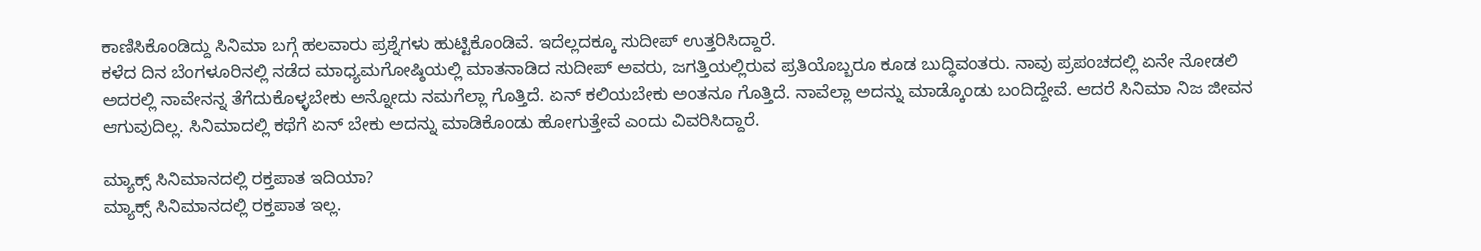ಕಾಣಿಸಿಕೊಂಡಿದ್ದು ಸಿನಿಮಾ ಬಗ್ಗೆ ಹಲವಾರು ಪ್ರಶ್ನೆಗಳು ಹುಟ್ಟಿಕೊಂಡಿವೆ. ಇದೆಲ್ಲದಕ್ಕೂ ಸುದೀಪ್ ಉತ್ತರಿಸಿದ್ದಾರೆ.
ಕಳೆದ ದಿನ ಬೆಂಗಳೂರಿನಲ್ಲಿ ನಡೆದ ಮಾಧ್ಯಮಗೋಷ್ಠಿಯಲ್ಲಿ ಮಾತನಾಡಿದ ಸುದೀಪ್ ಅವರು, ಜಗತ್ತಿಯಲ್ಲಿರುವ ಪ್ರತಿಯೊಬ್ಬರೂ ಕೂಡ ಬುದ್ಧಿವಂತರು. ನಾವು ಪ್ರಪಂಚದಲ್ಲಿ ಏನೇ ನೋಡಲಿ ಅದರಲ್ಲಿ ನಾವೇನನ್ನ ತೆಗೆದುಕೊಳ್ಳಬೇಕು ಅನ್ನೋದು ನಮಗೆಲ್ಲಾ ಗೊತ್ತಿದೆ. ಏನ್ ಕಲಿಯಬೇಕು ಅಂತನೂ ಗೊತ್ತಿದೆ. ನಾವೆಲ್ಲಾ ಅದನ್ನು ಮಾಡ್ಕೊಂಡು ಬಂದಿದ್ದೇವೆ. ಆದರೆ ಸಿನಿಮಾ ನಿಜ ಜೀವನ ಆಗುವುದಿಲ್ಲ. ಸಿನಿಮಾದಲ್ಲಿ ಕಥೆಗೆ ಏನ್ ಬೇಕು ಅದನ್ನು ಮಾಡಿಕೊಂಡು ಹೋಗುತ್ತೇವೆ ಎಂದು ವಿವರಿಸಿದ್ದಾರೆ.

ಮ್ಯಾಕ್ಸ್ ಸಿನಿಮಾನದಲ್ಲಿ ರಕ್ತಪಾತ ಇದಿಯಾ?
ಮ್ಯಾಕ್ಸ್ ಸಿನಿಮಾನದಲ್ಲಿ ರಕ್ತಪಾತ ಇಲ್ಲ.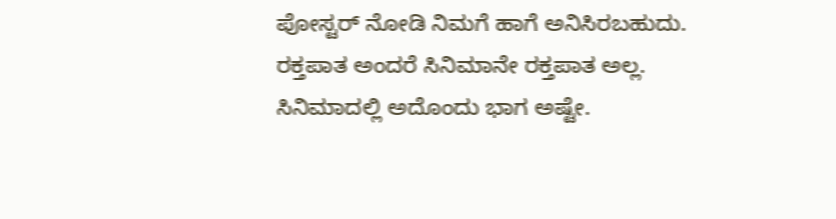ಪೋಸ್ಟರ್ ನೋಡಿ ನಿಮಗೆ ಹಾಗೆ ಅನಿಸಿರಬಹುದು. ರಕ್ತಪಾತ ಅಂದರೆ ಸಿನಿಮಾನೇ ರಕ್ತಪಾತ ಅಲ್ಲ. ಸಿನಿಮಾದಲ್ಲಿ ಅದೊಂದು ಭಾಗ ಅಷ್ಟೇ.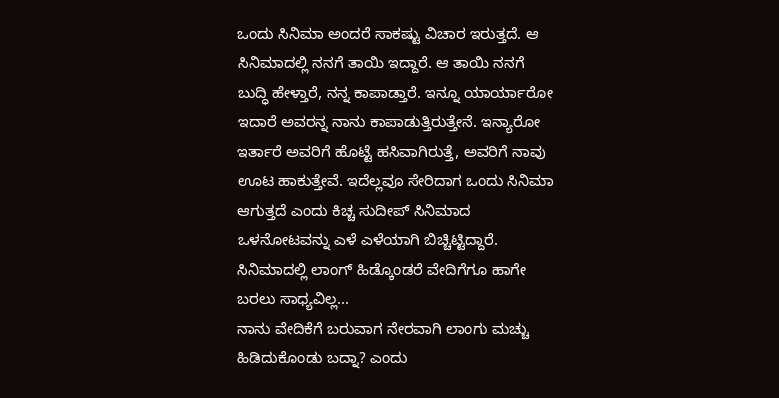ಒಂದು ಸಿನಿಮಾ ಅಂದರೆ ಸಾಕಷ್ಟು ವಿಚಾರ ಇರುತ್ತದೆ. ಆ ಸಿನಿಮಾದಲ್ಲಿ ನನಗೆ ತಾಯಿ ಇದ್ದಾರೆ. ಆ ತಾಯಿ ನನಗೆ ಬುದ್ಧಿ ಹೇಳ್ತಾರೆ, ನನ್ನ ಕಾಪಾಡ್ತಾರೆ. ಇನ್ನೂ ಯಾರ್ಯಾರೋ ಇದಾರೆ ಅವರನ್ನ ನಾನು ಕಾಪಾಡುತ್ತಿರುತ್ತೇನೆ. ಇನ್ಯಾರೋ ಇರ್ತಾರೆ ಅವರಿಗೆ ಹೊಟ್ಟೆ ಹಸಿವಾಗಿರುತ್ತೆ, ಅವರಿಗೆ ನಾವು ಊಟ ಹಾಕುತ್ತೇವೆ. ಇದೆಲ್ಲವೂ ಸೇರಿದಾಗ ಒಂದು ಸಿನಿಮಾ ಆಗುತ್ತದೆ ಎಂದು ಕಿಚ್ಚ ಸುದೀಪ್ ಸಿನಿಮಾದ ಒಳನೋಟವನ್ನು ಎಳೆ ಎಳೆಯಾಗಿ ಬಿಚ್ಚಿಟ್ಟಿದ್ದಾರೆ.
ಸಿನಿಮಾದಲ್ಲಿ ಲಾಂಗ್ ಹಿಡ್ಕೊಂಡರೆ ವೇದಿಗೆಗೂ ಹಾಗೇ ಬರಲು ಸಾಧ್ಯವಿಲ್ಲ...
ನಾನು ವೇದಿಕೆಗೆ ಬರುವಾಗ ನೇರವಾಗಿ ಲಾಂಗು ಮಚ್ಚು ಹಿಡಿದುಕೊಂಡು ಬದ್ನಾ? ಎಂದು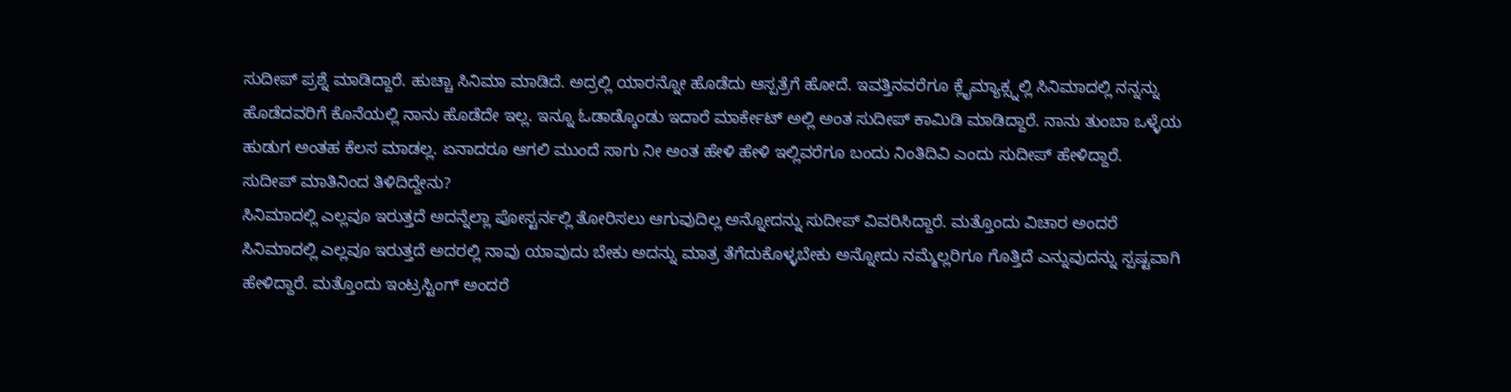ಸುದೀಪ್ ಪ್ರಶ್ನೆ ಮಾಡಿದ್ದಾರೆ. ಹುಚ್ಚಾ ಸಿನಿಮಾ ಮಾಡಿದೆ. ಅದ್ರಲ್ಲಿ ಯಾರನ್ನೋ ಹೊಡೆದು ಆಸ್ಪತ್ರೆಗೆ ಹೋದೆ. ಇವತ್ತಿನವರೆಗೂ ಕ್ಲೈಮ್ಯಾಕ್ಸ್ನಲ್ಲಿ ಸಿನಿಮಾದಲ್ಲಿ ನನ್ನನ್ನು ಹೊಡೆದವರಿಗೆ ಕೊನೆಯಲ್ಲಿ ನಾನು ಹೊಡೆದೇ ಇಲ್ಲ. ಇನ್ನೂ ಓಡಾಡ್ಕೊಂಡು ಇದಾರೆ ಮಾರ್ಕೇಟ್ ಅಲ್ಲಿ ಅಂತ ಸುದೀಪ್ ಕಾಮಿಡಿ ಮಾಡಿದ್ದಾರೆ. ನಾನು ತುಂಬಾ ಒಳ್ಳೆಯ ಹುಡುಗ ಅಂತಹ ಕೆಲಸ ಮಾಡಲ್ಲ. ಏನಾದರೂ ಆಗಲಿ ಮುಂದೆ ಸಾಗು ನೀ ಅಂತ ಹೇಳಿ ಹೇಳಿ ಇಲ್ಲಿವರೆಗೂ ಬಂದು ನಿಂತಿದಿವಿ ಎಂದು ಸುದೀಪ್ ಹೇಳಿದ್ದಾರೆ.
ಸುದೀಪ್ ಮಾತಿನಿಂದ ತಿಳಿದಿದ್ದೇನು?
ಸಿನಿಮಾದಲ್ಲಿ ಎಲ್ಲವೂ ಇರುತ್ತದೆ ಅದನ್ನೆಲ್ಲಾ ಪೋಸ್ಟರ್ನಲ್ಲಿ ತೋರಿಸಲು ಆಗುವುದಿಲ್ಲ ಅನ್ನೋದನ್ನು ಸುದೀಪ್ ವಿವರಿಸಿದ್ದಾರೆ. ಮತ್ತೊಂದು ವಿಚಾರ ಅಂದರೆ ಸಿನಿಮಾದಲ್ಲಿ ಎಲ್ಲವೂ ಇರುತ್ತದೆ ಅದರಲ್ಲಿ ನಾವು ಯಾವುದು ಬೇಕು ಅದನ್ನು ಮಾತ್ರ ತೆಗೆದುಕೊಳ್ಳಬೇಕು ಅನ್ನೋದು ನಮ್ಮೆಲ್ಲರಿಗೂ ಗೊತ್ತಿದೆ ಎನ್ನುವುದನ್ನು ಸ್ಪಷ್ಟವಾಗಿ ಹೇಳಿದ್ದಾರೆ. ಮತ್ತೊಂದು ಇಂಟ್ರಸ್ಟಿಂಗ್ ಅಂದರೆ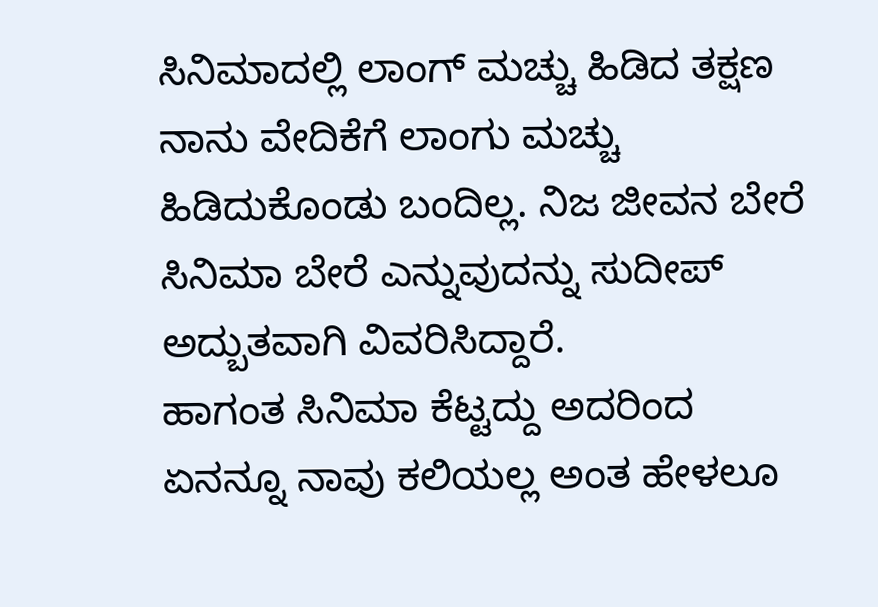ಸಿನಿಮಾದಲ್ಲಿ ಲಾಂಗ್ ಮಚ್ಚು ಹಿಡಿದ ತಕ್ಷಣ ನಾನು ವೇದಿಕೆಗೆ ಲಾಂಗು ಮಚ್ಚು ಹಿಡಿದುಕೊಂಡು ಬಂದಿಲ್ಲ. ನಿಜ ಜೀವನ ಬೇರೆ ಸಿನಿಮಾ ಬೇರೆ ಎನ್ನುವುದನ್ನು ಸುದೀಪ್ ಅದ್ಬುತವಾಗಿ ವಿವರಿಸಿದ್ದಾರೆ.
ಹಾಗಂತ ಸಿನಿಮಾ ಕೆಟ್ಟದ್ದು ಅದರಿಂದ ಏನನ್ನೂ ನಾವು ಕಲಿಯಲ್ಲ ಅಂತ ಹೇಳಲೂ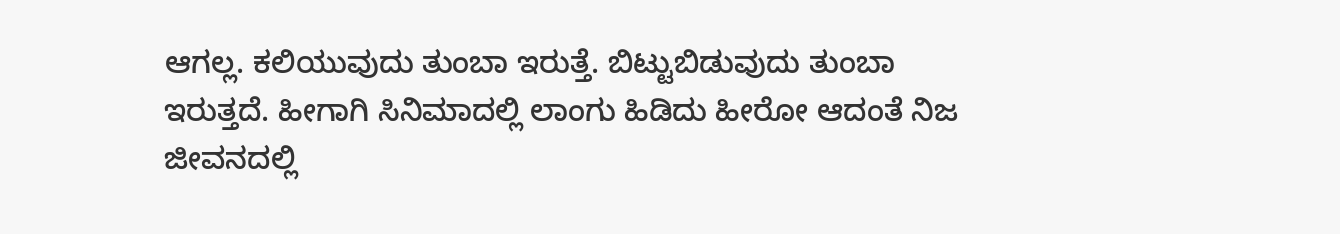ಆಗಲ್ಲ. ಕಲಿಯುವುದು ತುಂಬಾ ಇರುತ್ತೆ. ಬಿಟ್ಟುಬಿಡುವುದು ತುಂಬಾ ಇರುತ್ತದೆ. ಹೀಗಾಗಿ ಸಿನಿಮಾದಲ್ಲಿ ಲಾಂಗು ಹಿಡಿದು ಹೀರೋ ಆದಂತೆ ನಿಜ ಜೀವನದಲ್ಲಿ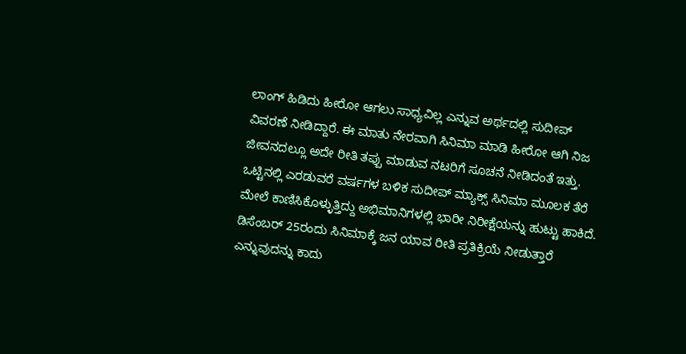ಲಾಂಗ್ ಹಿಡಿದು ಹೀರೋ ಆಗಲು ಸಾಧ್ಯವಿಲ್ಲ ಎನ್ನುವ ಅರ್ಥದಲ್ಲಿ ಸುದೀಪ್ ವಿವರಣೆ ನೀಡಿದ್ದಾರೆ. ಈ ಮಾತು ನೇರವಾಗಿ ಸಿನಿಮಾ ಮಾಡಿ ಹೀರೋ ಆಗಿ ನಿಜ ಜೀವನದಲ್ಲೂ ಅದೇ ರೀತಿ ತಪ್ಪು ಮಾಡುವ ನಟರಿಗೆ ಸೂಚನೆ ನೀಡಿದಂತೆ ಇತ್ತು.
ಒಟ್ಟಿನಲ್ಲಿ ಎರಡುವರೆ ವರ್ಷಗಳ ಬಳಿಕ ಸುದೀಪ್ ಮ್ಯಾಕ್ಸ್ ಸಿನಿಮಾ ಮೂಲಕ ತೆರೆ ಮೇಲೆ ಕಾಣಿಸಿಕೊಳ್ಳುತ್ತಿದ್ದು ಅಭಿಮಾನಿಗಳಲ್ಲಿ ಭಾರೀ ನಿರೀಕ್ಷೆಯನ್ನು ಹುಟ್ಟು ಹಾಕಿದೆ. ಡಿಸೆಂಬರ್ 25ರಂದು ಸಿನಿಮಾಕ್ಕೆ ಜನ ಯಾವ ರೀತಿ ಪ್ರತಿಕ್ರಿಯೆ ನೀಡುತ್ತಾರೆ ಎನ್ನುವುದನ್ನು ಕಾದು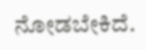ನೋಡಬೇಕಿದೆ.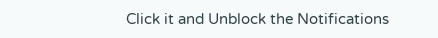Click it and Unblock the Notifications